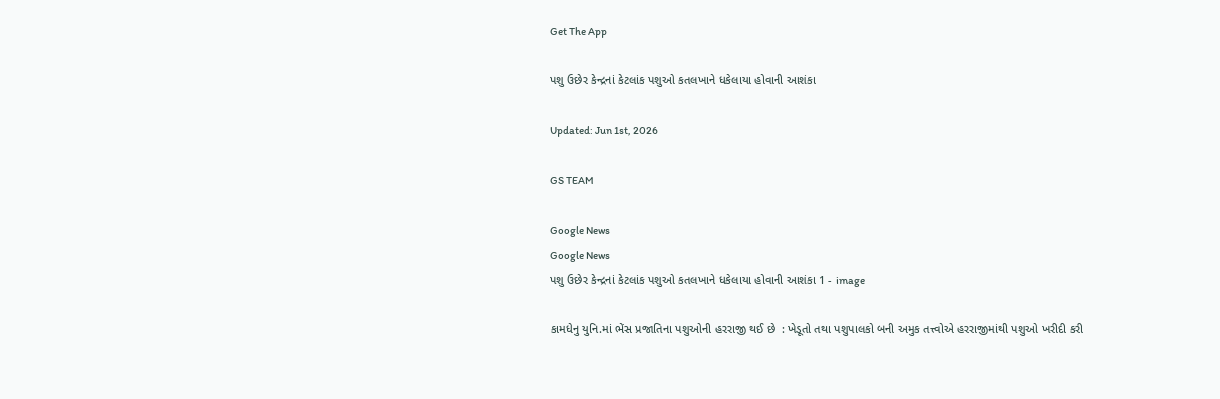Get The App

પશુ ઉછેર કેન્દ્રનાં કેટલાંક પશુઓ કતલખાને ધકેલાયા હોવાની આશંકા

Updated: Jun 1st, 2026

GS TEAM

Google News
Google News
પશુ ઉછેર કેન્દ્રનાં કેટલાંક પશુઓ કતલખાને ધકેલાયા હોવાની આશંકા 1 - image

કામધેનુ યુનિ.માં ભેંસ પ્રજાતિના પશુઓની હરરાજી થઈ છે  : ખેડૂતો તથા પશુપાલકો બની અમુક તત્ત્વોએ હરરાજીમાંથી પશુઓ ખરીદી કરી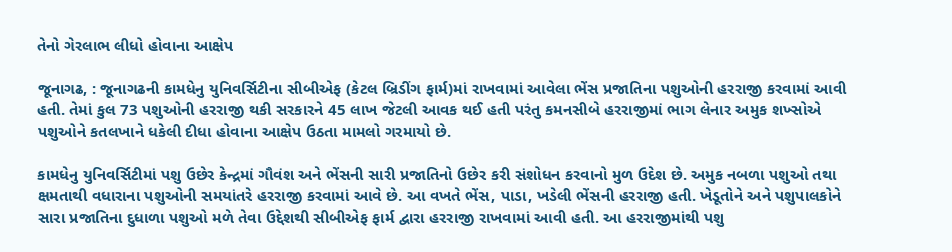તેનો ગેરલાભ લીધો હોવાના આક્ષેપ

જૂનાગઢ, : જૂનાગઢની કામધેનુ યુનિવર્સિટીના સીબીએફ (કેટલ બ્રિડીંગ ફાર્મ)માં રાખવામાં આવેલા ભેંસ પ્રજાતિના પશુઓની હરરાજી કરવામાં આવી હતી. તેમાં કુલ 73 પશુઓની હરરાજી થકી સરકારને 45 લાખ જેટલી આવક થઈ હતી પરંતુ કમનસીબે હરરાજીમાં ભાગ લેનાર અમુક શખ્સોએ પશુઓને કતલખાને ધકેલી દીધા હોવાના આક્ષેપ ઉઠતા મામલો ગરમાયો છે.

કામધેનુ યુનિવર્સિટીમાં પશુ ઉછેર કેન્દ્રમાં ગૌવંશ અને ભેંસની સારી પ્રજાતિનો ઉછેર કરી સંશોધન કરવાનો મુળ ઉદેશ છે. અમુક નબળા પશુઓ તથા ક્ષમતાથી વધારાના પશુઓની સમયાંતરે હરરાજી કરવામાં આવે છે. આ વખતે ભેંસ, પાડા, ખડેલી ભેંસની હરરાજી હતી. ખેડૂતોને અને પશુપાલકોને સારા પ્રજાતિના દુધાળા પશુઓ મળે તેવા ઉદ્દેશથી સીબીએફ ફાર્મ દ્વારા હરરાજી રાખવામાં આવી હતી. આ હરરાજીમાંથી પશુ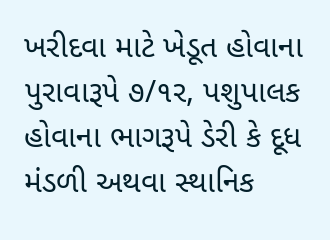ખરીદવા માટે ખેડૂત હોવાના પુરાવારૂપે ૭/૧ર, પશુપાલક હોવાના ભાગરૂપે ડેરી કે દૂધ મંડળી અથવા સ્થાનિક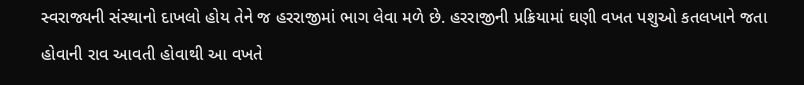સ્વરાજ્યની સંસ્થાનો દાખલો હોય તેને જ હરરાજીમાં ભાગ લેવા મળે છે. હરરાજીની પ્રક્રિયામાં ઘણી વખત પશુઓ કતલખાને જતા હોવાની રાવ આવતી હોવાથી આ વખતે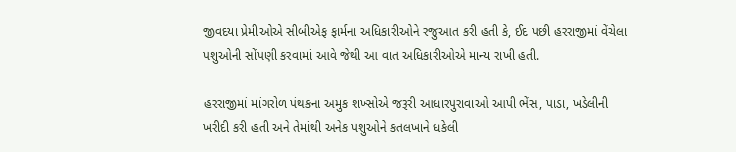જીવદયા પ્રેમીઓએ સીબીએફ ફાર્મના અધિકારીઓને રજુઆત કરી હતી કે, ઈદ પછી હરરાજીમાં વેંચેલા પશુઓની સોંપણી કરવામાં આવે જેથી આ વાત અધિકારીઓએ માન્ય રાખી હતી.

હરરાજીમાં માંગરોળ પંથકના અમુક શખ્સોએ જરૂરી આધારપુરાવાઓ આપી ભેંસ, પાડા, ખડેલીની ખરીદી કરી હતી અને તેમાંથી અનેક પશુઓને કતલખાને ધકેલી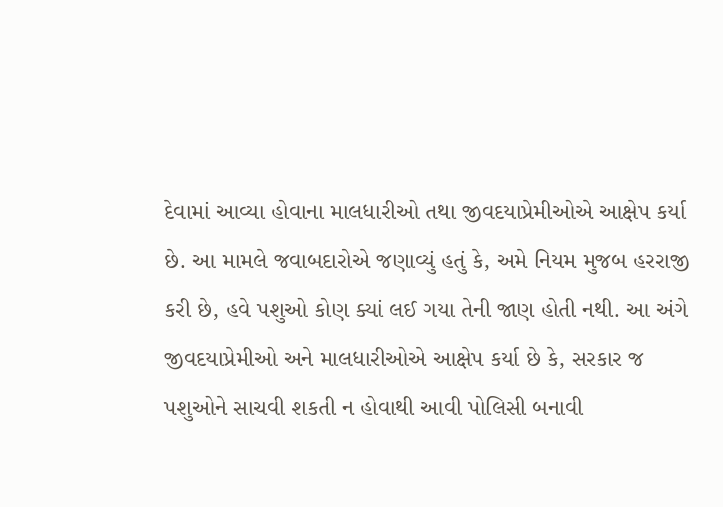દેવામાં આવ્યા હોવાના માલધારીઓ તથા જીવદયાપ્રેમીઓએ આક્ષેપ કર્યા છે. આ મામલે જવાબદારોએ જણાવ્યું હતું કે, અમે નિયમ મુજબ હરરાજી કરી છે, હવે પશુઓ કોણ ક્યાં લઈ ગયા તેની જાણ હોતી નથી. આ અંગે જીવદયાપ્રેમીઓ અને માલધારીઓએ આક્ષેપ કર્યા છે કે, સરકાર જ પશુઓને સાચવી શકતી ન હોવાથી આવી પોલિસી બનાવી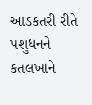આડકતરી રીતે પશુધનને કતલખાને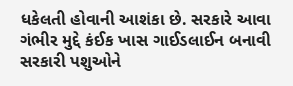ધકેલતી હોવાની આશંકા છે. સરકારે આવા ગંભીર મુદ્દે કંઈક ખાસ ગાઈડલાઈન બનાવી સરકારી પશુઓને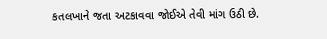કતલખાને જતા અટકાવવા જોઈએ તેવી માંગ ઉઠી છે.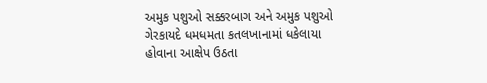અમુક પશુઓ સક્કરબાગ અને અમુક પશુઓ ગેરકાયદે ધમધમતા કતલખાનામાં ધકેલાયા હોવાના આક્ષેપ ઉઠતા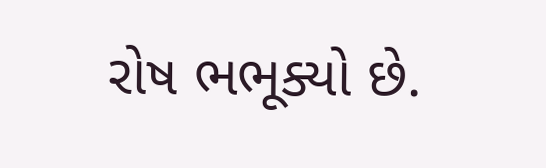રોષ ભભૂક્યો છે.